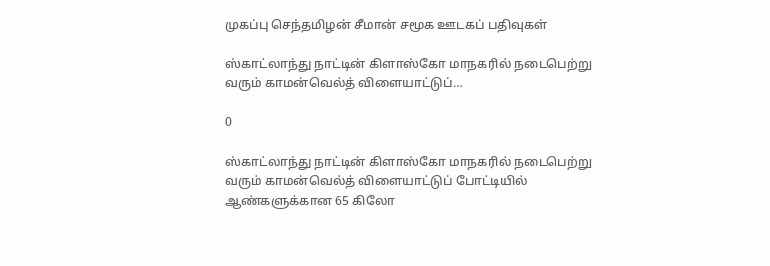முகப்பு செந்தமிழன் சீமான் சமூக ஊடகப் பதிவுகள்

ஸ்காட்லாந்து நாட்டின் கிளாஸ்கோ மாநகரில் நடைபெற்று வரும் காமன்வெல்த் விளையாட்டுப்…

0

ஸ்காட்லாந்து நாட்டின் கிளாஸ்கோ மாநகரில் நடைபெற்று வரும் காமன்வெல்த் விளையாட்டுப் போட்டியில் ஆண்களுக்கான 65 கிலோ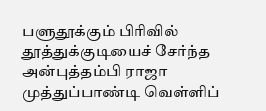பளுதூக்கும் பிரிவில் தூத்துக்குடியைச் சேர்ந்த அன்புத்தம்பி ராஜா முத்துப்பாண்டி வெள்ளிப்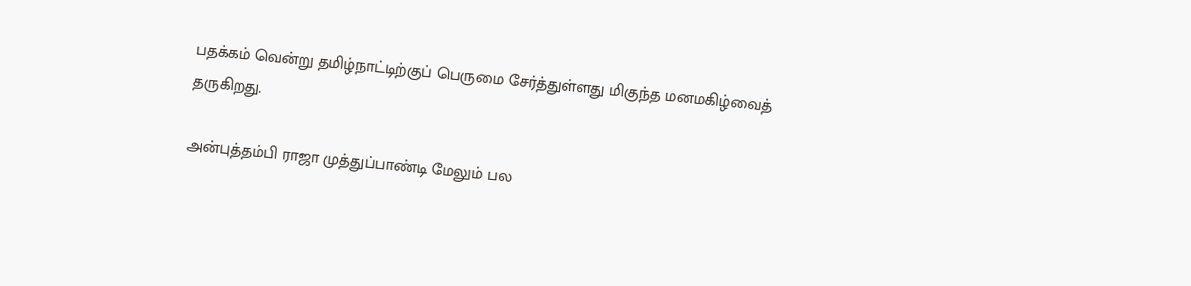பதக்கம் வென்று தமிழ்நாட்டிற்குப் பெருமை சேர்த்துள்ளது மிகுந்த மனமகிழ்வைத் தருகிறது.

அன்புத்தம்பி ராஜா முத்துப்பாண்டி மேலும் பல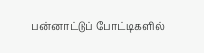பன்னாட்டுப் போட்டிகளில்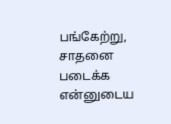பங்கேற்று, சாதனை படைக்க என்னுடைய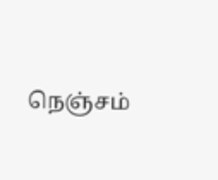நெஞ்சம்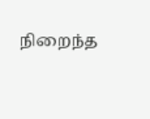நிறைந்த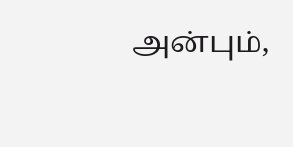அன்பும்,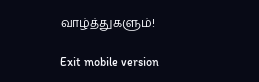வாழ்த்துகளும்!

Exit mobile version